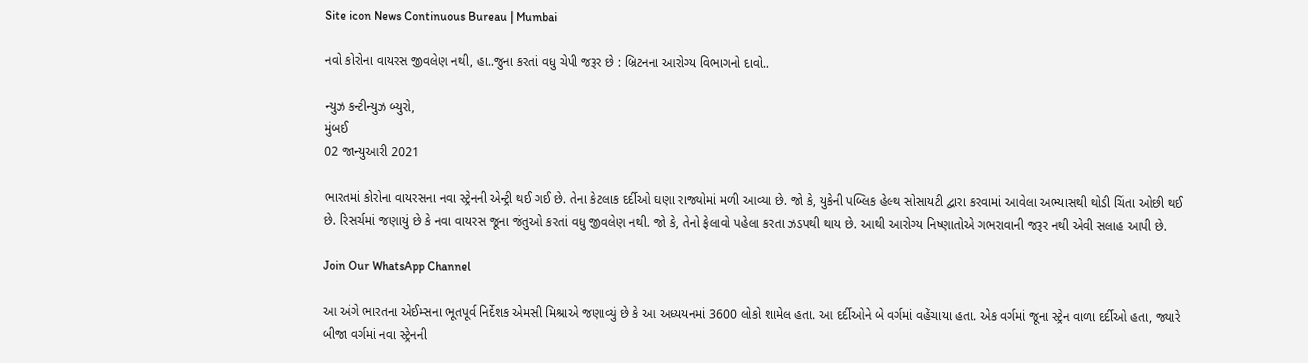Site icon News Continuous Bureau | Mumbai

નવો કોરોના વાયરસ જીવલેણ નથી, હા..જુના કરતાં વધુ ચેપી જરૂર છે : બ્રિટનના આરોગ્ય વિભાગનો દાવો..

ન્યુઝ કન્ટીન્યુઝ બ્યુરો,
મુંબઈ
02 જાન્યુઆરી 2021

ભારતમાં કોરોના વાયરસના નવા સ્ટ્રેનની એન્ટ્રી થઈ ગઈ છે. તેના કેટલાક દર્દીઓ ઘણા રાજ્યોમાં મળી આવ્યા છે. જો કે, યુકેની પબ્લિક હેલ્થ સોસાયટી દ્વારા કરવામાં આવેલા અભ્યાસથી થોડી ચિંતા ઓછી થઈ છે. રિસર્ચમાં જણાયું છે કે નવા વાયરસ જૂના જંતુઓ કરતાં વધુ જીવલેણ નથી. જો કે, તેનો ફેલાવો પહેલા કરતા ઝડપથી થાય છે. આથી આરોગ્ય નિષ્ણાતોએ ગભરાવાની જરૂર નથી એવી સલાહ આપી છે.

Join Our WhatsApp Channel

આ અંગે ભારતના એઈમ્સના ભૂતપૂર્વ નિર્દેશક એમસી મિશ્રાએ જણાવ્યું છે કે આ અધ્યયનમાં 3600 લોકો શામેલ હતા. આ દર્દીઓને બે વર્ગમાં વહેંચાયા હતા. એક વર્ગમાં જૂના સ્ટ્રેન વાળા દર્દીઓ હતા, જ્યારે બીજા વર્ગમાં નવા સ્ટ્રેનની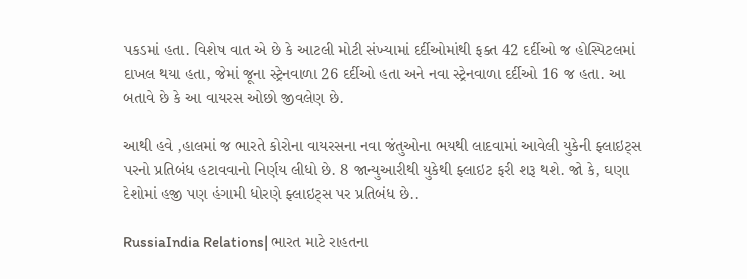પકડમાં હતા. વિશેષ વાત એ છે કે આટલી મોટી સંખ્યામાં દર્દીઓમાંથી ફક્ત 42 દર્દીઓ જ હોસ્પિટલમાં દાખલ થયા હતા, જેમાં જૂના સ્ટ્રેનવાળા 26 દર્દીઓ હતા અને નવા સ્ટ્રેનવાળા દર્દીઓ 16 જ હતા. આ બતાવે છે કે આ વાયરસ ઓછો જીવલેણ છે.

આથી હવે ,હાલમાં જ ભારતે કોરોના વાયરસના નવા જંતુઓના ભયથી લાદવામાં આવેલી યુકેની ફ્લાઇટ્સ પરનો પ્રતિબંધ હટાવવાનો નિર્ણય લીધો છે. 8 જાન્યુઆરીથી યુકેથી ફ્લાઇટ ફરી શરૂ થશે. જો કે, ઘણા દેશોમાં હજી પણ હંગામી ધોરણે ફ્લાઇટ્સ પર પ્રતિબંધ છે..

RussiaIndia Relations| ભારત માટે રાહતના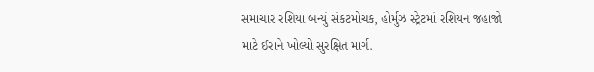સમાચાર રશિયા બન્યું સંકટમોચક, હોર્મુઝ સ્ટ્રેટમાં રશિયન જહાજો માટે ઈરાને ખોલ્યો સુરક્ષિત માર્ગ.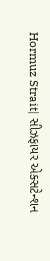Hormuz Strait| સીઝફાયર એક્સટેન્શન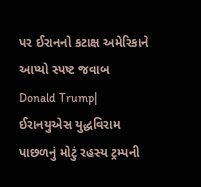પર ઈરાનનો કટાક્ષ અમેરિકાને આપ્યો સ્પષ્ટ જવાબ
Donald Trump| ઈરાનયુએસ યુદ્ધવિરામ પાછળનું મોટું રહસ્ય ટ્રમ્પની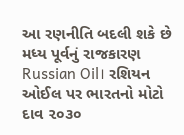આ રણનીતિ બદલી શકે છે મધ્ય પૂર્વનું રાજકારણ
Russian Oil। રશિયન ઓઈલ પર ભારતનો મોટો દાવ ૨૦૩૦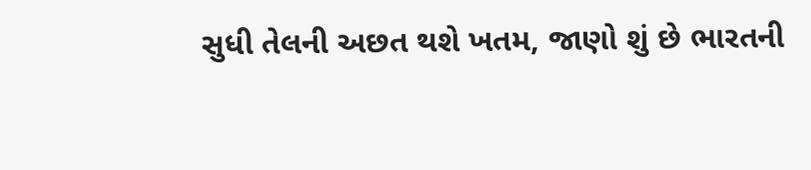સુધી તેલની અછત થશે ખતમ, જાણો શું છે ભારતની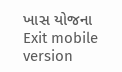ખાસ યોજના
Exit mobile version